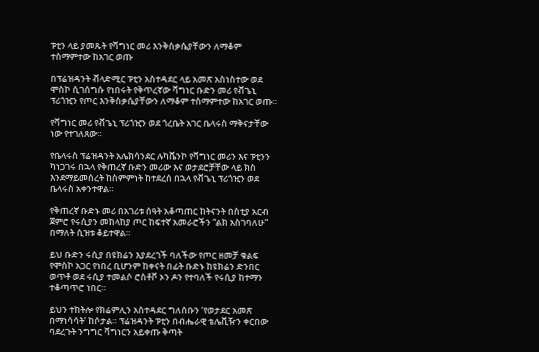ፑቲን ላይ ያመጹት የቫግነር መሪ እንቅስቃሴያቸውን ለማቆም ተስማምተው ከአገር ወጡ

በፕሬዝዳንት ቭላድሚር ፑቲን አስተዳደር ላይ አመጽ አስነስተው ወደ ሞስኮ ሲገሰግሱ የነበሩት የቅጥረኛው ቫግነር ቡድን መሪ የቭጌኒ ፕሪጎዢን የጦር እንቅስቃሴያቸውን ለማቆም ተስማምተው ከአገር ወጡ።

የቫግነር መሪ የቭጌኒ ፕሪጎዢን ወደ ጎረቤት አገር ቤላሩስ ማቅናታቸው ነው የተገለጸው።

የቤላሩስ ፕሬዝዳንት አሌክሳንደር ሉካሼንኮ የቫግነር መሪን እና ፑቲንን ካነጋገሩ በኋላ የቅጠረኛ ቡድን መሪው እና ወታደሮቻቸው ላይ ክስ እንደማይመሰረት ከስምምነት ከተደረሰ በኋላ የቭጌኒ ፕሪጎዢን ወደ ቤላሩስ አቀንተዋል።

የቅጠረኛ ቡድኑ መሪ በአገሪቱ ሰዓት አቆጣጠር ከትናንት በስቲያ አርብ ጀምሮ የሩሲያን መከላከያ ጦር ከፍተኛ አመራሮችን “ልክ አስገባለሁ” በማለት ሲዝቱ ቆይተዋል።

ይህ ቡድን ሩሲያ በዩክሬን እያደረገች ባለችው የጦር ዘመቻ ቁልፍ የሞስኮ አጋር የነበረ ቢሆንም ከቀናት በፊት ቡድኑ ከዩክሬን ድንበር ወጥቶ ወደ ሩሲያ ተመልሶ ሮስቶቮ ኦን ዶን የተባለች የሩሲያ ከተማን ተቆጣጥሮ ነበር።

ይህን ተከትሎ የክሬምሊን አስተዳደር ግለሰቡን ‘የወታደር አመጽ በማነሳሳት’ ከሶታል። ፕሬዝዳንት ፑቲን በብሔራዊ ቴሌቪዥን ቀርበው ባደረጉት ንግግር ቫግነርን አይቀጡ ቅጣት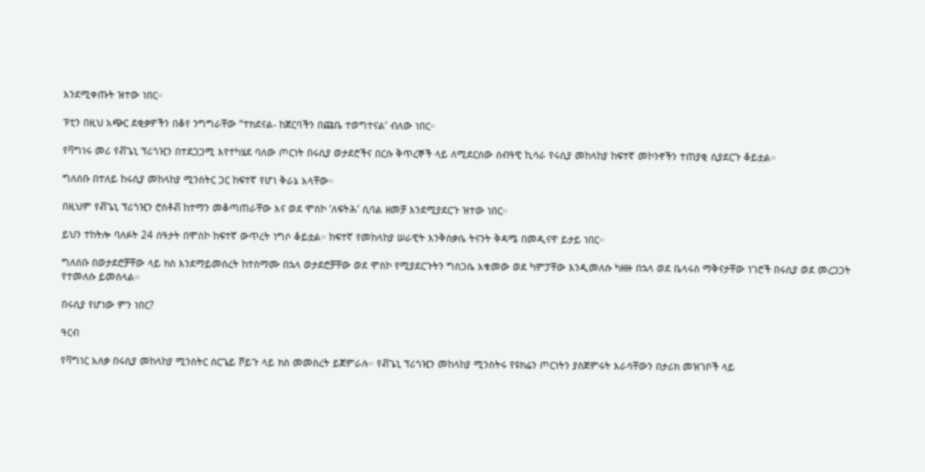እንደሚቀጡት ዝተው ነበር።

ፑቲን በዚህ አጭር ደቂቃዎችን በቆየ ንግግራቸው “ተክደናል- ከጀርባችን በጩቤ ተወግተናል’ ብለው ነበር።

የቫግነሩ መሪ የቭጌኒ ፕሪጎዢን በተደጋጋሚ እየተካሄደ ባለው ጦርነት በሩሲያ ወታደሮችና በርሱ ቅጥረኞች ላይ ለሚደርሰው ሰብዓዊ ኪሳራ የሩሲያ መከላከያ ከፍተኛ መኮንኖችን ተጠያቂ ሲያደርጉ ቆይቷል።

ግለሰቡ በተለይ ከሩሲያ መከላከያ ሚንስትር ጋር ከፍተኛ የሆነ ቅራኔ አላቸው።

በዚህም የቭጌኒ ፕሪጎዢን ሮስቶቭ ከተማን መቆጣጠራቸው እና ወደ ሞስኮ ‘ለፍትሕ’ ሲባል ዘመቻ እንደሚያደርጉ ዝተው ነበር።

ይህን ተከትሎ ባለፉት 24 ሰዓታት በሞስኮ ከፍተኛ ውጥረት ነግሶ ቆይቷል። ከፍተኛ የመከላከያ ሠራዊት እንቅስቃሴ ትናንት ቅዳሜ በመዲናዋ ይታይ ነበር።

ግለሰቡ በወታደሮቻቸው ላይ ክስ እንደማይመሰረት ከተስማሙ በኋላ ወታደሮቻቸው ወደ ሞስኮ የሚያደርጉትን ግስጋሴ አቁመው ወደ ካምፓቸው እንዲመለሱ ካዘዙ በኋላ ወደ ቤላሩስ ማቅናታቸው ነገሮች በሩሲያ ወደ መረጋጋት የተመለሱ ይመስላል።

በሩሲያ የሆነው ምን ነበር?

ዓርብ

የቫግነር አለቃ በሩሲያ መከላከያ ሚንስትር ሰርጌይ ሾይጉ ላይ ክስ መመስረት ይጀምራሉ። የቭጌኒ ፕሪጎዢን መከላከያ ሚንስትሩ የዩክሬን ጦርነትን ያስጀምሩት እራሳቸውን በታሪክ መዝገቦች ላይ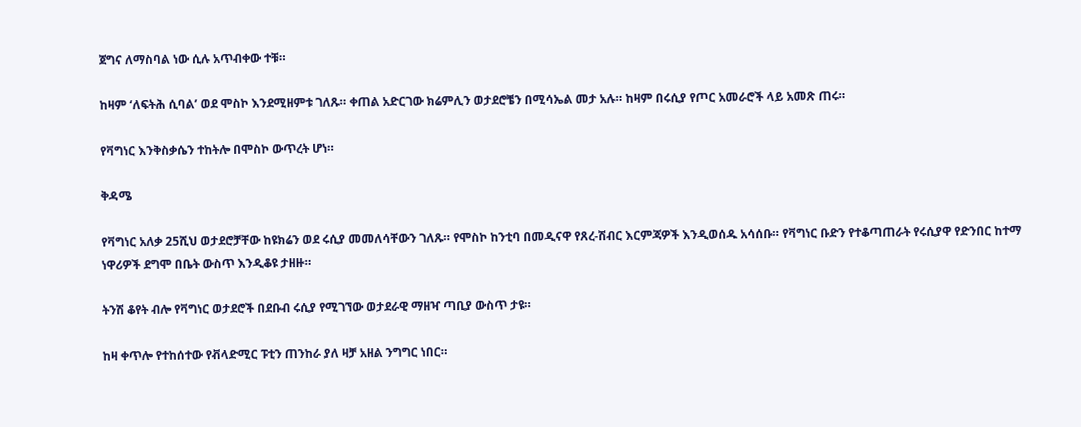ጀግና ለማስባል ነው ሲሉ አጥብቀው ተቹ።

ከዛም ‘ለፍትሕ ሲባል’ ወደ ሞስኮ እንደሚዘምቱ ገለጹ። ቀጠል አድርገው ክሬምሊን ወታደሮቼን በሚሳኤል መታ አሉ። ከዛም በሩሲያ የጦር አመራሮች ላይ አመጽ ጠሩ።

የቫግነር እንቅስቃሴን ተከትሎ በሞስኮ ውጥረት ሆነ።

ቅዳሜ

የቫግነር አለቃ 25ሺህ ወታደሮቻቸው ከዩክሬን ወደ ሩሲያ መመለሳቸውን ገለጹ። የሞስኮ ከንቲባ በመዲናዋ የጸረ-ሽብር እርምጃዎች እንዲወሰዱ አሳሰቡ። የቫግነር ቡድን የተቆጣጠራት የሩሲያዋ የድንበር ከተማ ነዋሪዎች ደግሞ በቤት ውስጥ እንዲቆዩ ታዘዙ።

ትንሽ ቆየት ብሎ የቫግነር ወታደሮች በደቡብ ሩሲያ የሚገኘው ወታደራዊ ማዘዣ ጣቢያ ውስጥ ታዩ።

ከዛ ቀጥሎ የተከሰተው የቭላድሚር ፑቲን ጠንከራ ያለ ዛቻ አዘል ንግግር ነበር።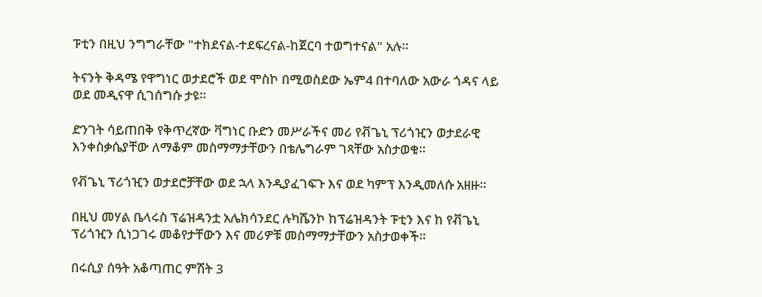ፑቲን በዚህ ንግግራቸው "ተክደናል-ተደፍረናል-ከጀርባ ተወግተናል" አሉ።

ትናንት ቅዳሜ የዋግነር ወታደሮች ወደ ሞስኮ በሚወስደው ኤም4 በተባለው አውራ ጎዳና ላይ ወደ መዲናዋ ሲገሰግሱ ታዩ።

ድንገት ሳይጠበቅ የቅጥረኛው ቫግነር ቡድን መሥራችና መሪ የቭጌኒ ፕሪጎዢን ወታደራዊ እንቀስቃሴያቸው ለማቆም መስማማታቸውን በቴሌግራም ገጻቸው አስታወቁ።

የቭጌኒ ፕሪጎዢን ወታደሮቻቸው ወደ ኋላ እንዲያፈገፍጉ እና ወደ ካምፕ እንዲመለሱ አዘዙ።

በዚህ መሃል ቤላሩስ ፕሬዝዳንቷ አሌክሳንደር ሉካሼንኮ ከፕሬዝዳንት ፑቲን እና ከ የቭጌኒ ፕሪጎዢን ሲነጋገሩ መቆየታቸውን እና መሪዎቹ መስማማታቸውን አስታወቀች።

በሩሲያ ሰዓት አቆጣጠር ምሽት 3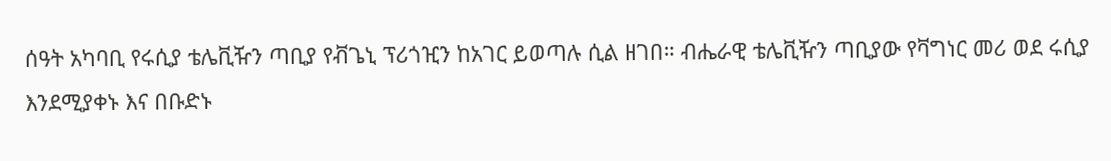ሰዓት አካባቢ የሩሲያ ቴሌቪዥን ጣቢያ የቭጌኒ ፕሪጎዢን ከአገር ይወጣሉ ሲል ዘገበ። ብሔራዊ ቴሌቪዥን ጣቢያው የቫግነር መሪ ወደ ሩሲያ እንደሚያቀኑ እና በቡድኑ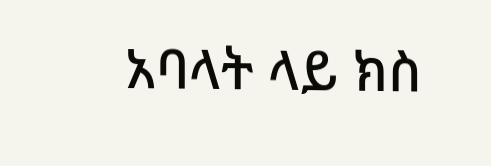አባላት ላይ ክስ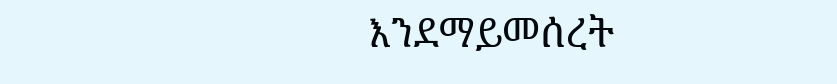እንደማይመሰረት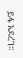ይፋ አደረገ።